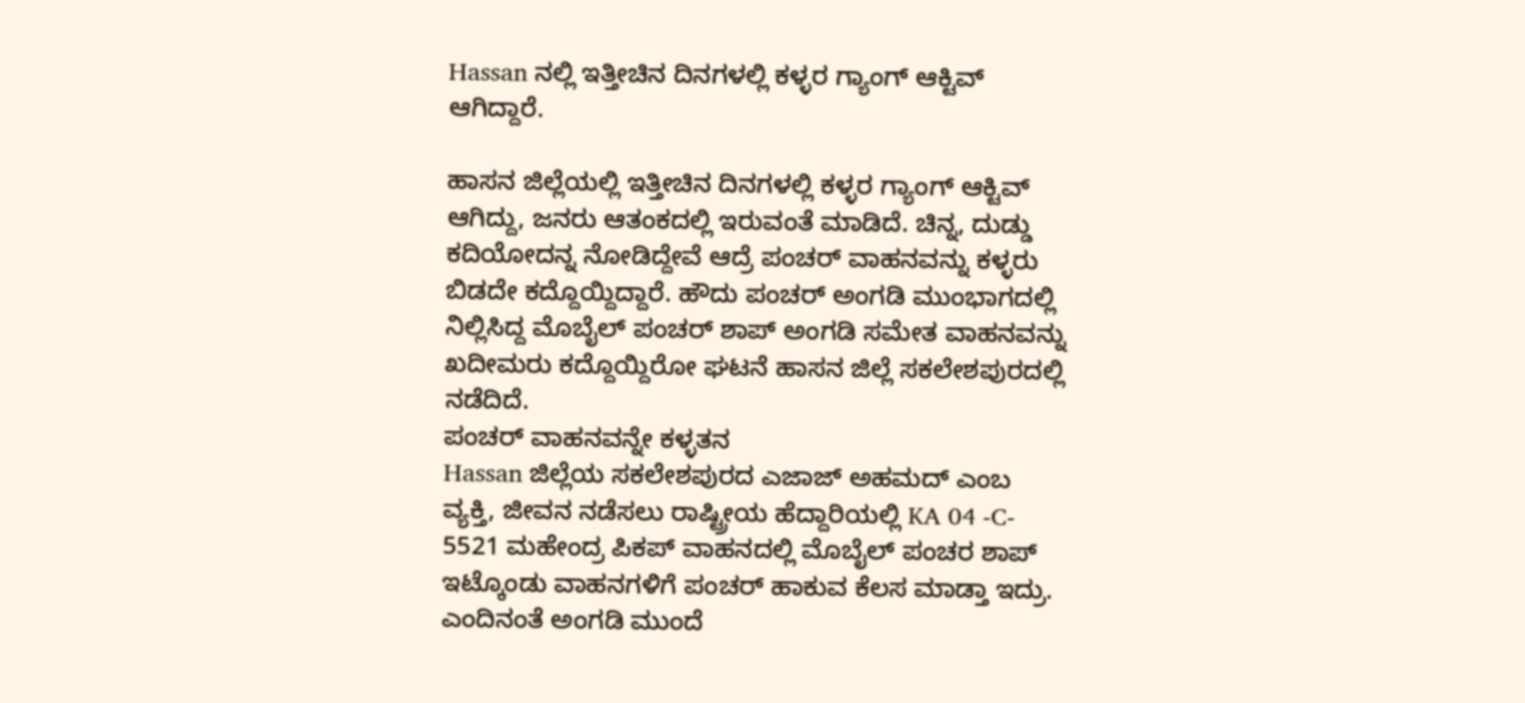Hassan ನಲ್ಲಿ ಇತ್ತೀಚಿನ ದಿನಗಳಲ್ಲಿ ಕಳ್ಳರ ಗ್ಯಾಂಗ್ ಆಕ್ಟಿವ್ ಆಗಿದ್ದಾರೆ.

ಹಾಸನ ಜಿಲ್ಲೆಯಲ್ಲಿ ಇತ್ತೀಚಿನ ದಿನಗಳಲ್ಲಿ ಕಳ್ಳರ ಗ್ಯಾಂಗ್ ಆಕ್ಟಿವ್ ಆಗಿದ್ದು, ಜನರು ಆತಂಕದಲ್ಲಿ ಇರುವಂತೆ ಮಾಡಿದೆ. ಚಿನ್ನ, ದುಡ್ಡು ಕದಿಯೋದನ್ನ ನೋಡಿದ್ದೇವೆ ಆದ್ರೆ ಪಂಚರ್ ವಾಹನವನ್ನು ಕಳ್ಳರು ಬಿಡದೇ ಕದ್ದೊಯ್ದಿದ್ದಾರೆ. ಹೌದು ಪಂಚರ್ ಅಂಗಡಿ ಮುಂಭಾಗದಲ್ಲಿ ನಿಲ್ಲಿಸಿದ್ದ ಮೊಬೈಲ್ ಪಂಚರ್ ಶಾಪ್ ಅಂಗಡಿ ಸಮೇತ ವಾಹನವನ್ನು ಖದೀಮರು ಕದ್ದೊಯ್ದಿರೋ ಘಟನೆ ಹಾಸನ ಜಿಲ್ಲೆ ಸಕಲೇಶಪುರದಲ್ಲಿ ನಡೆದಿದೆ.
ಪಂಚರ್ ವಾಹನವನ್ನೇ ಕಳ್ಳತನ
Hassan ಜಿಲ್ಲೆಯ ಸಕಲೇಶಪುರದ ಎಜಾಜ್ ಅಹಮದ್ ಎಂಬ ವ್ಯಕ್ತಿ, ಜೀವನ ನಡೆಸಲು ರಾಷ್ಟ್ರೀಯ ಹೆದ್ದಾರಿಯಲ್ಲಿ KA 04 -C- 5521 ಮಹೇಂದ್ರ ಪಿಕಪ್ ವಾಹನದಲ್ಲಿ ಮೊಬೈಲ್ ಪಂಚರ ಶಾಪ್ ಇಟ್ಕೊಂಡು ವಾಹನಗಳಿಗೆ ಪಂಚರ್ ಹಾಕುವ ಕೆಲಸ ಮಾಡ್ತಾ ಇದ್ರು. ಎಂದಿನಂತೆ ಅಂಗಡಿ ಮುಂದೆ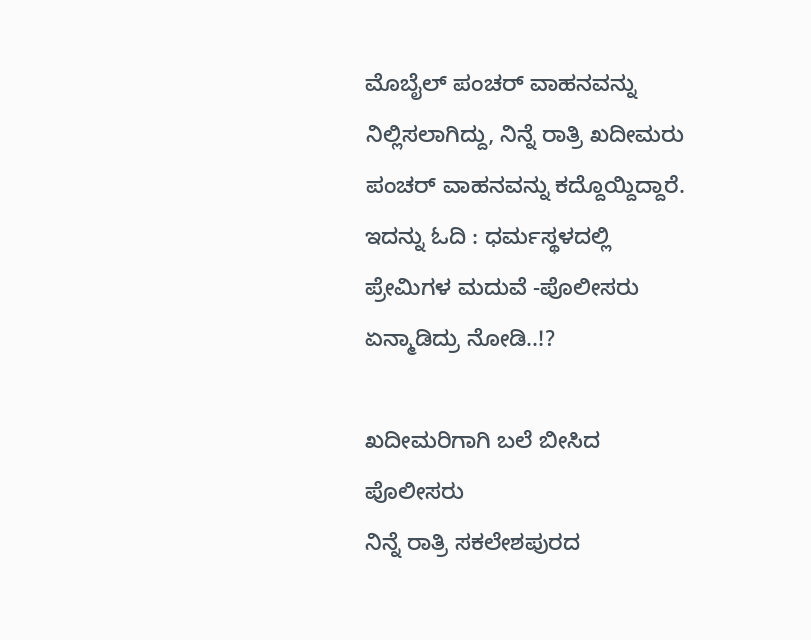ಮೊಬೈಲ್ ಪಂಚರ್ ವಾಹನವನ್ನು ನಿಲ್ಲಿಸಲಾಗಿದ್ದು, ನಿನ್ನೆ ರಾತ್ರಿ ಖದೀಮರು ಪಂಚರ್ ವಾಹನವನ್ನು ಕದ್ದೊಯ್ದಿದ್ದಾರೆ.
ಇದನ್ನು ಓದಿ : ಧರ್ಮಸ್ಥಳದಲ್ಲಿ ಪ್ರೇಮಿಗಳ ಮದುವೆ -ಪೊಲೀಸರು ಏನ್ಮಾಡಿದ್ರು ನೋಡಿ..!?

ಖದೀಮರಿಗಾಗಿ ಬಲೆ ಬೀಸಿದ ಪೊಲೀಸರು
ನಿನ್ನೆ ರಾತ್ರಿ ಸಕಲೇಶಪುರದ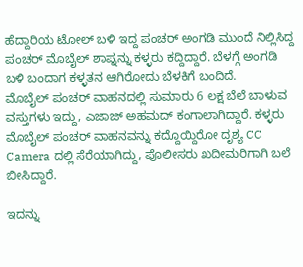ಹೆದ್ದಾರಿಯ ಟೋಲ್ ಬಳಿ ಇದ್ದ ಪಂಚರ್ ಅಂಗಡಿ ಮುಂದೆ ನಿಲ್ಲಿಸಿದ್ದ ಪಂಚರ್ ಮೊಬೈಲ್ ಶಾಪ್ನನ್ನು ಕಳ್ಳರು ಕದ್ದಿದ್ದಾರೆ. ಬೆಳಗ್ಗೆ ಅಂಗಡಿ ಬಳಿ ಬಂದಾಗ ಕಳ್ಳತನ ಆಗಿರೋದು ಬೆಳಕಿಗೆ ಬಂದಿದೆ.
ಮೊಬೈಲ್ ಪಂಚರ್ ವಾಹನದಲ್ಲಿ ಸುಮಾರು 6 ಲಕ್ಷ ಬೆಲೆ ಬಾಳುವ ವಸ್ತುಗಳು ಇದ್ದು, ಎಜಾಜ್ ಅಹಮದ್ ಕಂಗಾಲಾಗಿದ್ದಾರೆ. ಕಳ್ಳರು ಮೊಬೈಲ್ ಪಂಚರ್ ವಾಹನವನ್ನು ಕದ್ದೊಯ್ದಿರೋ ದೃಶ್ಯ CC Camera ದಲ್ಲಿ ಸೆರೆಯಾಗಿದ್ದು, ಪೊಲೀಸರು ಖದೀಮರಿಗಾಗಿ ಬಲೆ ಬೀಸಿದ್ದಾರೆ.

ಇದನ್ನು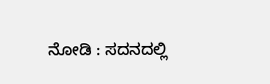ನೋಡಿ : ಸದನದಲ್ಲಿ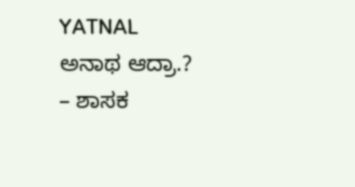YATNAL ಅನಾಥ ಆದ್ರಾ.? – ಶಾಸಕ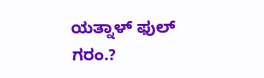ಯತ್ನಾಳ್ ಫುಲ್ ಗರಂ.?